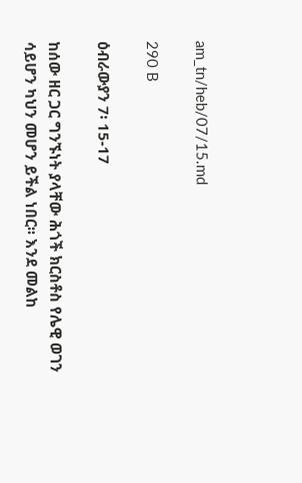am_tn/heb/07/15.md

290 B

ዕብራውያን 7፡ 15-17

ከሰው ዘር ጋር ግንኙነት ያላቸው ሕጎች ክርስቶስ የሌዊ ወገን ሳይሆን ካህን መሆን ይችል ነበር፡፡ እንደ መልከ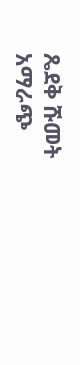ጼደቅ ሹመት አማራጭ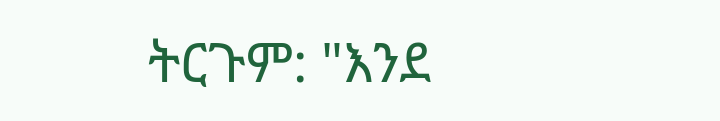ትርጉም: "እንደ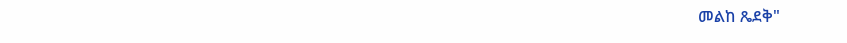መልከ ጼደቅ"